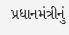પ્રધાનમંત્રીનું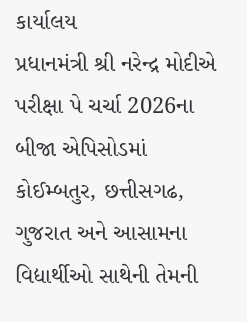કાર્યાલય
પ્રધાનમંત્રી શ્રી નરેન્દ્ર મોદીએ પરીક્ષા પે ચર્ચા 2026ના બીજા એપિસોડમાં કોઈમ્બતુર, છત્તીસગઢ, ગુજરાત અને આસામના વિદ્યાર્થીઓ સાથેની તેમની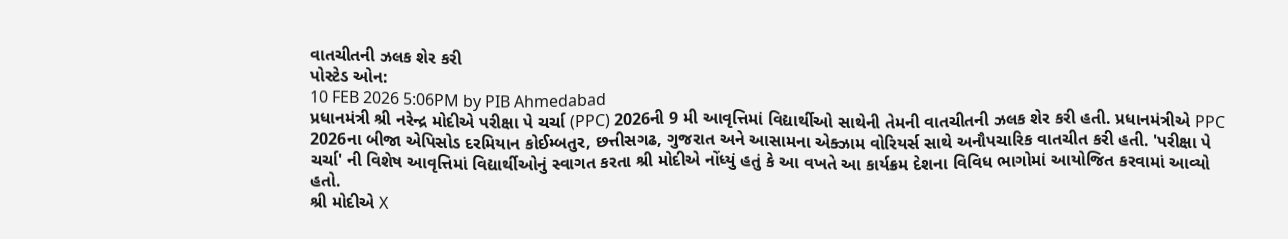વાતચીતની ઝલક શેર કરી
પોસ્ટેડ ઓન:
10 FEB 2026 5:06PM by PIB Ahmedabad
પ્રધાનમંત્રી શ્રી નરેન્દ્ર મોદીએ પરીક્ષા પે ચર્ચા (PPC) 2026ની 9 મી આવૃત્તિમાં વિદ્યાર્થીઓ સાથેની તેમની વાતચીતની ઝલક શેર કરી હતી. પ્રધાનમંત્રીએ PPC 2026ના બીજા એપિસોડ દરમિયાન કોઈમ્બતુર, છત્તીસગઢ, ગુજરાત અને આસામના એક્ઝામ વોરિયર્સ સાથે અનૌપચારિક વાતચીત કરી હતી. 'પરીક્ષા પે ચર્ચા' ની વિશેષ આવૃત્તિમાં વિદ્યાર્થીઓનું સ્વાગત કરતા શ્રી મોદીએ નોંધ્યું હતું કે આ વખતે આ કાર્યક્રમ દેશના વિવિધ ભાગોમાં આયોજિત કરવામાં આવ્યો હતો.
શ્રી મોદીએ X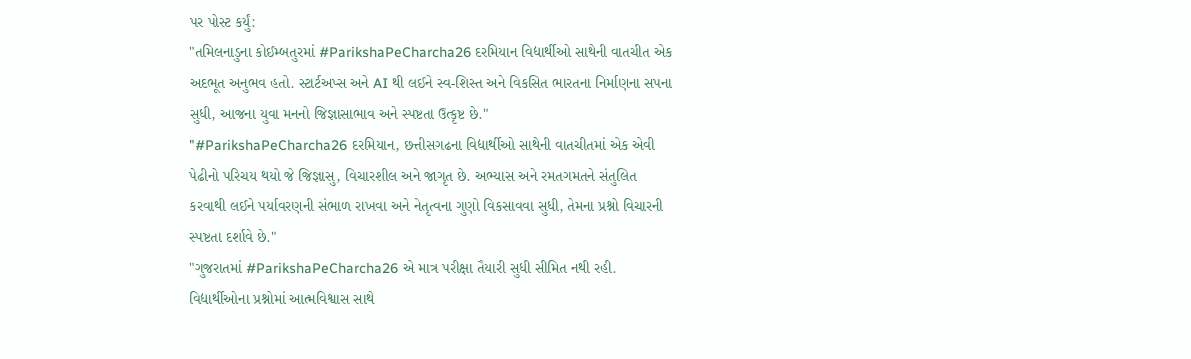પર પોસ્ટ કર્યું:
"તમિલનાડુના કોઈમ્બતુરમાં #ParikshaPeCharcha26 દરમિયાન વિદ્યાર્થીઓ સાથેની વાતચીત એક અદભૂત અનુભવ હતો. સ્ટાર્ટઅપ્સ અને AI થી લઈને સ્વ-શિસ્ત અને વિકસિત ભારતના નિર્માણના સપના સુધી, આજના યુવા મનનો જિજ્ઞાસાભાવ અને સ્પષ્ટતા ઉત્કૃષ્ટ છે."
"#ParikshaPeCharcha26 દરમિયાન, છત્તીસગઢના વિદ્યાર્થીઓ સાથેની વાતચીતમાં એક એવી પેઢીનો પરિચય થયો જે જિજ્ઞાસુ, વિચારશીલ અને જાગૃત છે. અભ્યાસ અને રમતગમતને સંતુલિત કરવાથી લઈને પર્યાવરણની સંભાળ રાખવા અને નેતૃત્વના ગુણો વિકસાવવા સુધી, તેમના પ્રશ્નો વિચારની સ્પષ્ટતા દર્શાવે છે."
"ગુજરાતમાં #ParikshaPeCharcha26 એ માત્ર પરીક્ષા તૈયારી સુધી સીમિત નથી રહી. વિદ્યાર્થીઓના પ્રશ્નોમાં આત્મવિશ્વાસ સાથે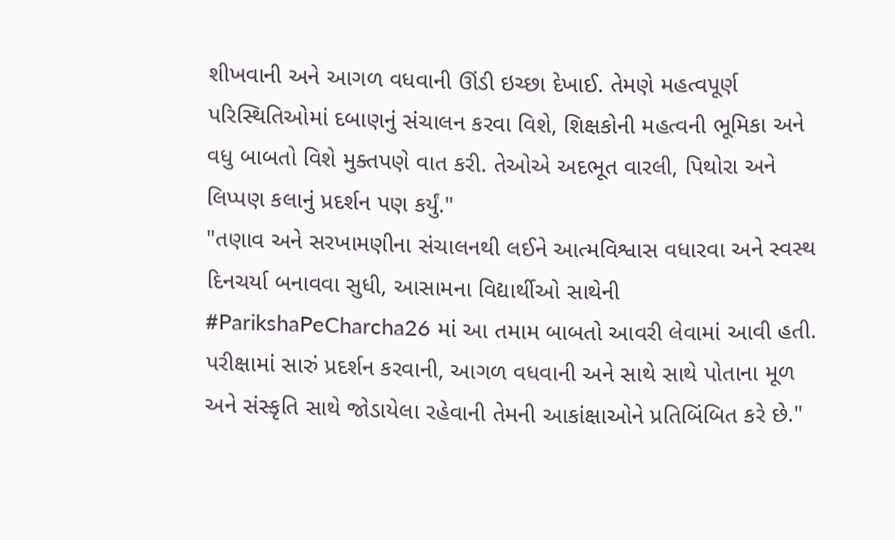શીખવાની અને આગળ વધવાની ઊંડી ઇચ્છા દેખાઈ. તેમણે મહત્વપૂર્ણ પરિસ્થિતિઓમાં દબાણનું સંચાલન કરવા વિશે, શિક્ષકોની મહત્વની ભૂમિકા અને વધુ બાબતો વિશે મુક્તપણે વાત કરી. તેઓએ અદભૂત વારલી, પિથોરા અને લિપ્પણ કલાનું પ્રદર્શન પણ કર્યું."
"તણાવ અને સરખામણીના સંચાલનથી લઈને આત્મવિશ્વાસ વધારવા અને સ્વસ્થ દિનચર્યા બનાવવા સુધી, આસામના વિદ્યાર્થીઓ સાથેની #ParikshaPeCharcha26 માં આ તમામ બાબતો આવરી લેવામાં આવી હતી. પરીક્ષામાં સારું પ્રદર્શન કરવાની, આગળ વધવાની અને સાથે સાથે પોતાના મૂળ અને સંસ્કૃતિ સાથે જોડાયેલા રહેવાની તેમની આકાંક્ષાઓને પ્રતિબિંબિત કરે છે."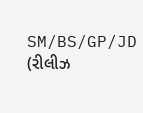SM/BS/GP/JD
(રીલીઝ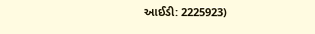આઈડી: 2225923)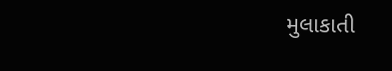મુલાકાતી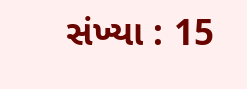સંખ્યા : 15